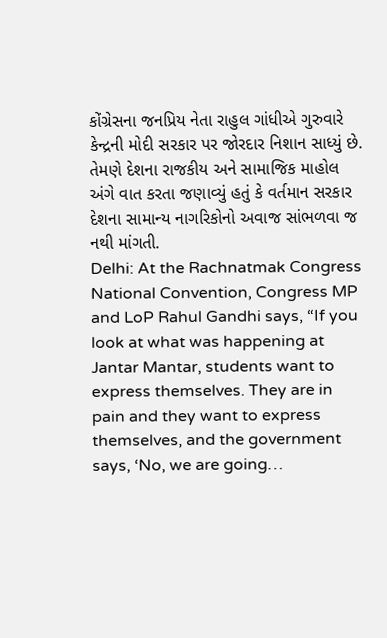કોંગ્રેસના જનપ્રિય નેતા રાહુલ ગાંધીએ ગુરુવારે કેન્દ્રની મોદી સરકાર પર જોરદાર નિશાન સાધ્યું છે. તેમણે દેશના રાજકીય અને સામાજિક માહોલ અંગે વાત કરતા જણાવ્યું હતું કે વર્તમાન સરકાર દેશના સામાન્ય નાગરિકોનો અવાજ સાંભળવા જ નથી માંગતી.
Delhi: At the Rachnatmak Congress National Convention, Congress MP and LoP Rahul Gandhi says, “If you look at what was happening at Jantar Mantar, students want to express themselves. They are in pain and they want to express themselves, and the government says, ‘No, we are going…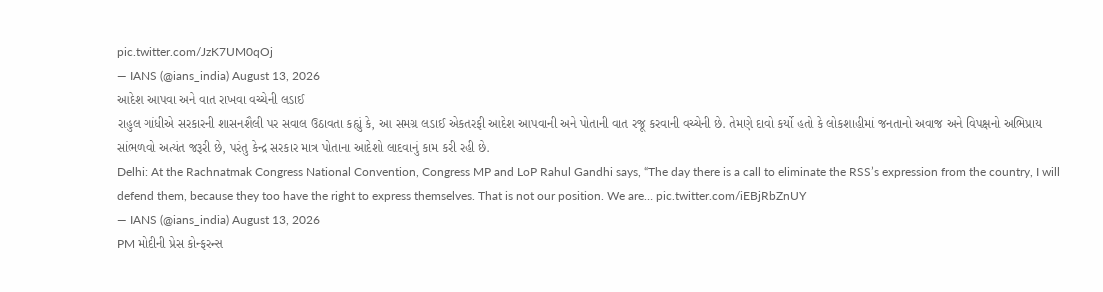pic.twitter.com/JzK7UM0qOj
— IANS (@ians_india) August 13, 2026
આદેશ આપવા અને વાત રાખવા વચ્ચેની લડાઈ
રાહુલ ગાંધીએ સરકારની શાસનશૈલી પર સવાલ ઉઠાવતા કહ્યું કે, આ સમગ્ર લડાઈ એકતરફી આદેશ આપવાની અને પોતાની વાત રજૂ કરવાની વચ્ચેની છે. તેમણે દાવો કર્યો હતો કે લોકશાહીમાં જનતાનો અવાજ અને વિપક્ષનો અભિપ્રાય સાંભળવો અત્યંત જરૂરી છે, પરંતુ કેન્દ્ર સરકાર માત્ર પોતાના આદેશો લાદવાનું કામ કરી રહી છે.
Delhi: At the Rachnatmak Congress National Convention, Congress MP and LoP Rahul Gandhi says, “The day there is a call to eliminate the RSS’s expression from the country, I will defend them, because they too have the right to express themselves. That is not our position. We are… pic.twitter.com/iEBjRbZnUY
— IANS (@ians_india) August 13, 2026
PM મોદીની પ્રેસ કોન્ફરન્સ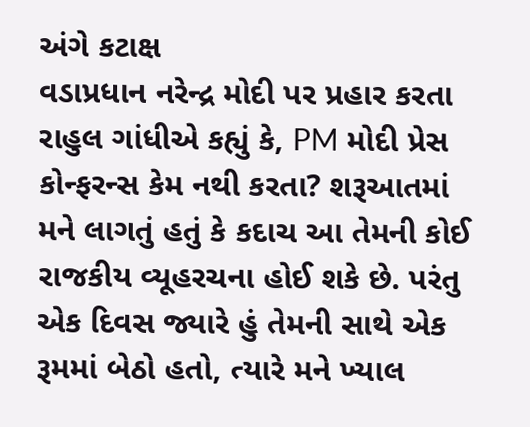અંગે કટાક્ષ
વડાપ્રધાન નરેન્દ્ર મોદી પર પ્રહાર કરતા રાહુલ ગાંધીએ કહ્યું કે, PM મોદી પ્રેસ કોન્ફરન્સ કેમ નથી કરતા? શરૂઆતમાં મને લાગતું હતું કે કદાચ આ તેમની કોઈ રાજકીય વ્યૂહરચના હોઈ શકે છે. પરંતુ એક દિવસ જ્યારે હું તેમની સાથે એક રૂમમાં બેઠો હતો, ત્યારે મને ખ્યાલ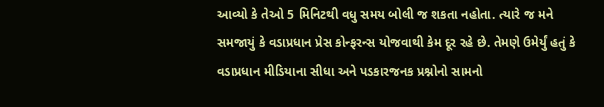આવ્યો કે તેઓ 5 મિનિટથી વધુ સમય બોલી જ શકતા નહોતા. ત્યારે જ મને સમજાયું કે વડાપ્રધાન પ્રેસ કોન્ફરન્સ યોજવાથી કેમ દૂર રહે છે. તેમણે ઉમેર્યું હતું કે વડાપ્રધાન મીડિયાના સીધા અને પડકારજનક પ્રશ્નોનો સામનો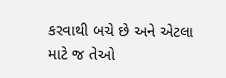કરવાથી બચે છે અને એટલા માટે જ તેઓ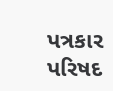પત્રકાર પરિષદ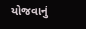યોજવાનું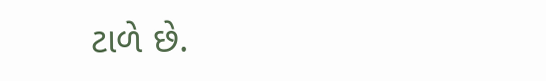ટાળે છે.